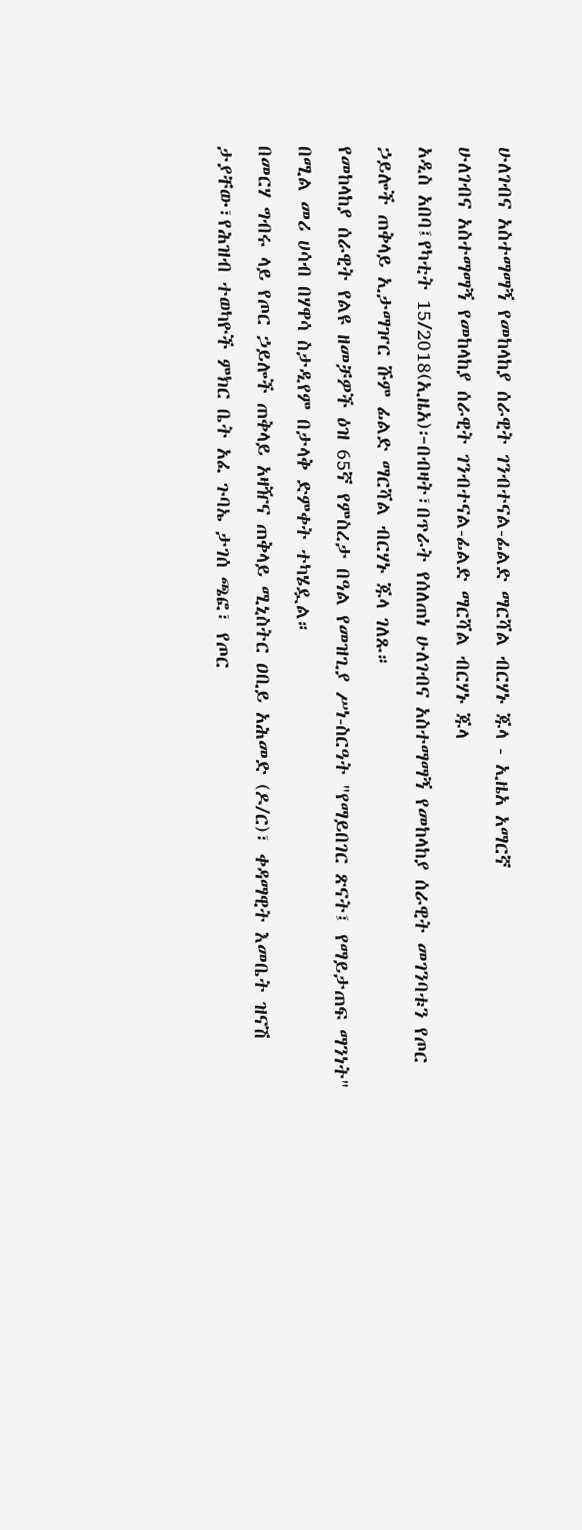ሁለገብና አስተማማኝ የመከላከያ ሰራዊት ገንብተናል-ፊልድ ማርሻል ብርሃኑ ጁላ - ኢዜአ አማርኛ
ሁለገብና አስተማማኝ የመከላከያ ሰራዊት ገንብተናል-ፊልድ ማርሻል ብርሃኑ ጁላ
አዲስ አበባ፤የካቲት 15/2018(ኢዜአ)፦በብዛት፣በጥራት የሰለጠነ ሁለገብና አስተማማኝ የመከላከያ ሰራዊት መገንባቱን የጦር ኃይሎች ጠቅላይ ኢታማዦር ሹም ፊልድ ማርሻል ብርሃኑ ጁላ ገለጹ።
የመከላከያ ሰራዊት የልዩ ዘመቻዎች ዕዝ 65ኛ የምስረታ በዓል የመዝጊያ ሥነ-ስርዓት "የማይበገር ጽናት፤ የማይታጠፍ ማንነት" በሚል መሪ ሀሳብ በሃዋሳ ስታዲየም በታላቅ ድምቀት ተካሄዷል።
በመርሃ ግብሩ ላይ የጦር ኃይሎች ጠቅላይ አዛዥና ጠቅላይ ሚኒስትር ዐቢይ አሕመድ (ዶ/ር)፣ ቀዳማዊት እመቤት ዝናሽ ታያቸው፣የሕዝብ ተወካዮች ምክር ቤት አፈ ጉባኤ ታገሰ ጫፎ፣ የጦር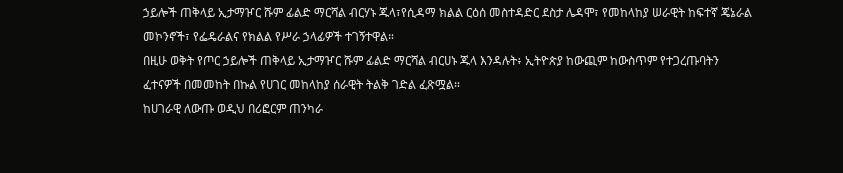ኃይሎች ጠቅላይ ኢታማዦር ሹም ፊልድ ማርሻል ብርሃኑ ጁላ፣የሲዳማ ክልል ርዕሰ መስተዳድር ደስታ ሌዳሞ፣ የመከላከያ ሠራዊት ከፍተኛ ጄኔራል መኮንኖች፣ የፌዴራልና የክልል የሥራ ኃላፊዎች ተገኝተዋል።
በዚሁ ወቅት የጦር ኃይሎች ጠቅላይ ኢታማዦር ሹም ፊልድ ማርሻል ብርሀኑ ጁላ እንዳሉት፥ ኢትዮጵያ ከውጪም ከውስጥም የተጋረጡባትን ፈተናዎች በመመከት በኩል የሀገር መከላከያ ሰራዊት ትልቅ ገድል ፈጽሟል።
ከሀገራዊ ለውጡ ወዲህ በሪፎርም ጠንካራ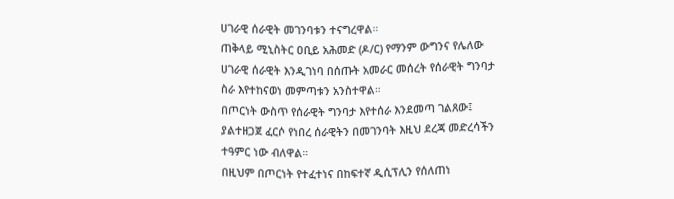ሀገራዊ ሰራዊት መገንባቱን ተናግረዋል።
ጠቅላይ ሚኒስትር ዐቢይ አሕመድ (ዶ/ር) የማንም ውግንና የሌለው ሀገራዊ ሰራዊት እንዲገነባ በሰጡት አመራር መሰረት የሰራዊት ግንባታ ስራ እየተከናወነ መምጣቱን አንስተዋል።
በጦርነት ውስጥ የሰራዊት ግንባታ እየተሰራ እንደመጣ ገልጸው፤ ያልተዘጋጀ ፈርሶ የነበረ ሰራዊትን በመገንባት እዚህ ደረጃ መድረሳችን ተዓምር ነው ብለዋል።
በዚህም በጦርነት የተፈተነና በከፍተኛ ዲሲፕሊን የሰለጠነ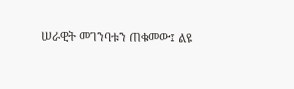ሠራዊት መገንባቱን ጠቁመው፤ ልዩ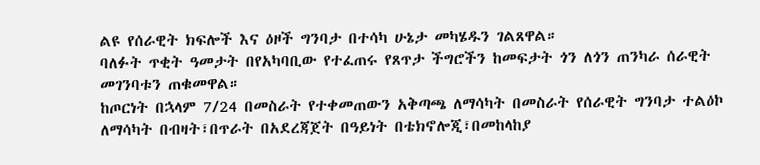ልዩ የሰራዊት ክፍሎች እና ዕዞች ግንባታ በተሳካ ሁኔታ መካሄዱን ገልጸዋል።
ባለፉት ጥቂት ዓመታት በየአካባቢው የተፈጠሩ የጸጥታ ችግሮችን ከመፍታት ጎን ለጎን ጠንካራ ሰራዊት መገንባቱን ጠቁመዋል።
ከጦርነት በኋላም 7/24 በመስራት የተቀመጠውን አቅጣጫ ለማሳካት በመስራት የሰራዊት ግንባታ ተልዕኮ ለማሳካት በብዛት፣በጥራት በአደረጃጀት በዓይነት በቴክኖሎጂ፣በመከላከያ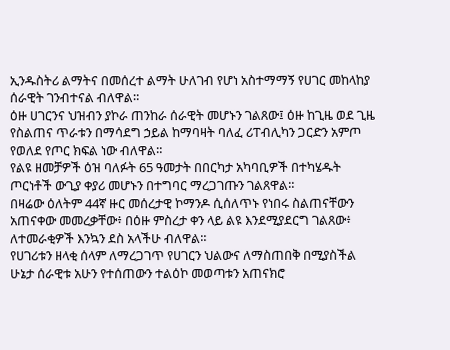ኢንዱስትሪ ልማትና በመሰረተ ልማት ሁለገብ የሆነ አስተማማኝ የሀገር መከላከያ ሰራዊት ገንብተናል ብለዋል።
ዕዙ ሀገርንና ህዝብን ያኮራ ጠንከራ ሰራዊት መሆኑን ገልጸው፤ ዕዙ ከጊዜ ወደ ጊዜ የስልጠና ጥራቱን በማሳደግ ኃይል ከማባዛት ባለፈ ሪፐብሊካን ጋርድን አምጦ የወለደ የጦር ክፍል ነው ብለዋል።
የልዩ ዘመቻዎች ዕዝ ባለፉት 65 ዓመታት በበርካታ አካባቢዎች በተካሄዱት ጦርነቶች ውጊያ ቀያሪ መሆኑን በተግባር ማረጋገጡን ገልጸዋል።
በዛሬው ዕለትም 44ኛ ዙር መሰረታዊ ኮማንዶ ሲሰለጥኑ የነበሩ ስልጠናቸውን አጠናቀው መመረቃቸው፥ በዕዙ ምስረታ ቀን ላይ ልዩ እንደሚያደርግ ገልጸው፥ ለተመራቂዎች እንኳን ደስ አላችሁ ብለዋል።
የሀገሪቱን ዘላቂ ሰላም ለማረጋገጥ የሀገርን ህልውና ለማስጠበቅ በሚያስችል ሁኔታ ሰራዊቱ አሁን የተሰጠውን ተልዕኮ መወጣቱን አጠናክሮ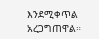እንደሚቀጥል አረጋግጠዋል።